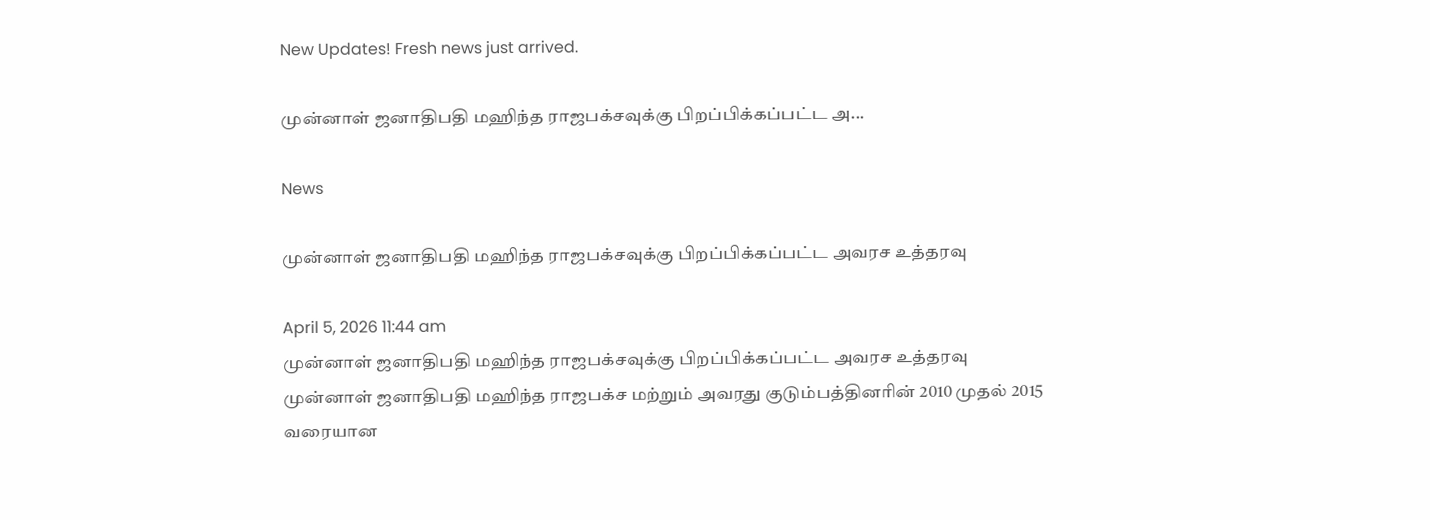New Updates! Fresh news just arrived.

முன்னாள் ஜனாதிபதி மஹிந்த ராஜபக்சவுக்கு பிறப்பிக்கப்பட்ட அ...

News

முன்னாள் ஜனாதிபதி மஹிந்த ராஜபக்சவுக்கு பிறப்பிக்கப்பட்ட அவரச உத்தரவு

April 5, 2026 11:44 am
முன்னாள் ஜனாதிபதி மஹிந்த ராஜபக்சவுக்கு பிறப்பிக்கப்பட்ட அவரச உத்தரவு
முன்னாள் ஜனாதிபதி மஹிந்த ராஜபக்ச மற்றும் அவரது குடும்பத்தினரின் 2010 முதல் 2015 வரையான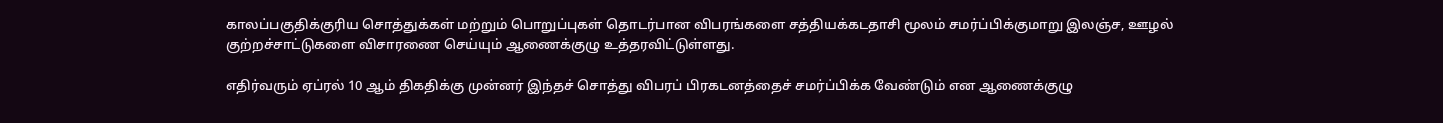காலப்பகுதிக்குரிய சொத்துக்கள் மற்றும் பொறுப்புகள் தொடர்பான விபரங்களை சத்தியக்கடதாசி மூலம் சமர்ப்பிக்குமாறு இலஞ்ச, ஊழல் குற்றச்சாட்டுகளை விசாரணை செய்யும் ஆணைக்குழு உத்தரவிட்டுள்ளது.

எதிர்வரும் ஏப்ரல் 10 ஆம் திகதிக்கு முன்னர் இந்தச் சொத்து விபரப் பிரகடனத்தைச் சமர்ப்பிக்க வேண்டும் என ஆணைக்குழு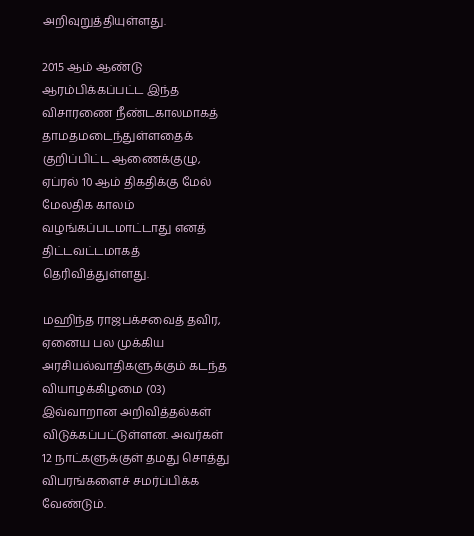அறிவுறுத்தியுள்ளது.

2015 ஆம் ஆண்டு ஆரம்பிக்கப்பட்ட இந்த விசாரணை நீண்டகாலமாகத் தாமதமடைந்துள்ளதைக் குறிப்பிட்ட ஆணைக்குழு, ஏப்ரல் 10 ஆம் திகதிக்கு மேல் மேலதிக காலம் வழங்கப்படமாட்டாது எனத் திட்டவட்டமாகத் தெரிவித்துள்ளது.

மஹிந்த ராஜபக்சவைத் தவிர, ஏனைய பல முக்கிய அரசியல்வாதிகளுக்கும் கடந்த வியாழக்கிழமை (03) இவ்வாறான அறிவித்தல்கள் விடுக்கப்பட்டுள்ளன. அவர்கள் 12 நாட்களுக்குள் தமது சொத்து விபரங்களைச் சமர்ப்பிக்க வேண்டும்.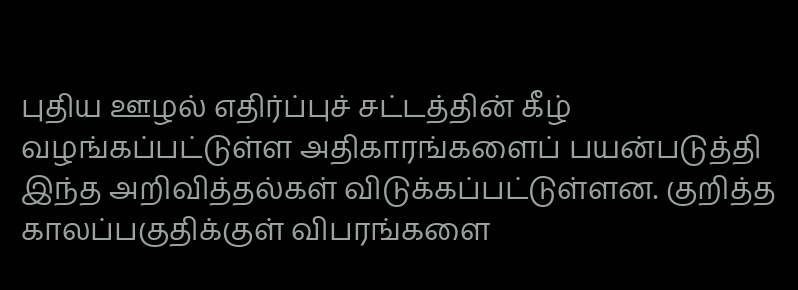புதிய ஊழல் எதிர்ப்புச் சட்டத்தின் கீழ் வழங்கப்பட்டுள்ள அதிகாரங்களைப் பயன்படுத்தி இந்த அறிவித்தல்கள் விடுக்கப்பட்டுள்ளன. குறித்த காலப்பகுதிக்குள் விபரங்களை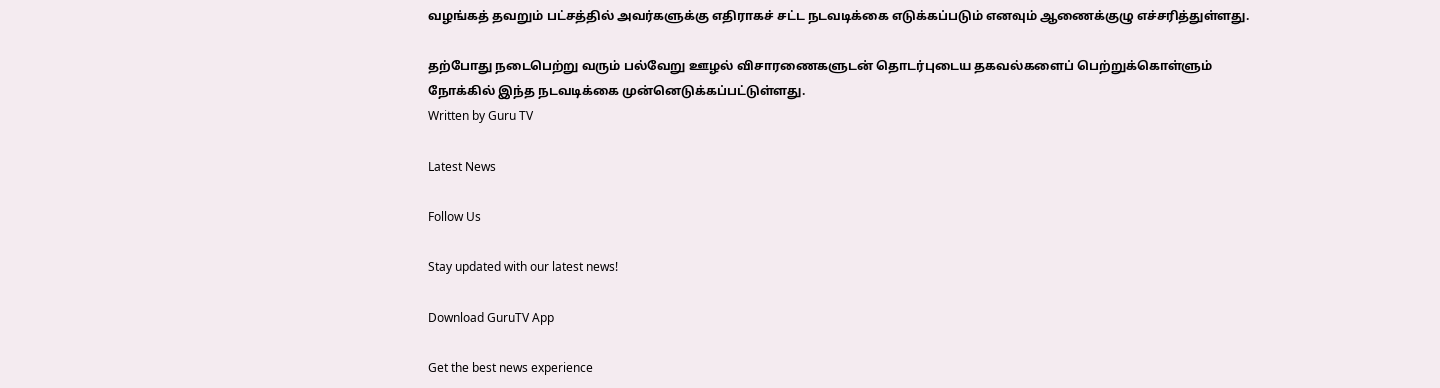வழங்கத் தவறும் பட்சத்தில் அவர்களுக்கு எதிராகச் சட்ட நடவடிக்கை எடுக்கப்படும் எனவும் ஆணைக்குழு எச்சரித்துள்ளது.

தற்போது நடைபெற்று வரும் பல்வேறு ஊழல் விசாரணைகளுடன் தொடர்புடைய தகவல்களைப் பெற்றுக்கொள்ளும் நோக்கில் இந்த நடவடிக்கை முன்னெடுக்கப்பட்டுள்ளது.
Written by Guru TV

Latest News

Follow Us

Stay updated with our latest news!

Download GuruTV App

Get the best news experience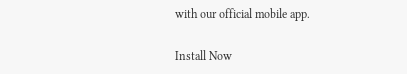with our official mobile app.

Install Now